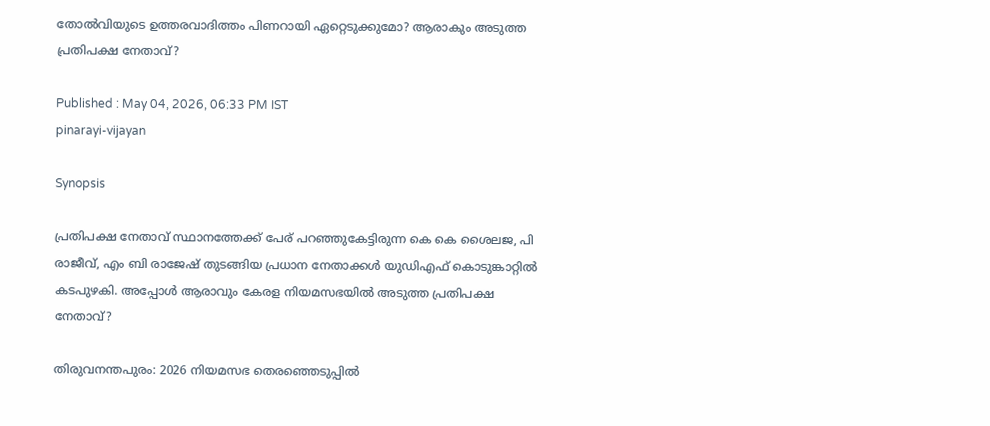തോല്‍വിയുടെ ഉത്തരവാദിത്തം പിണറായി ഏറ്റെടുക്കുമോ? ആരാകും അടുത്ത പ്രതിപക്ഷ നേതാവ്?

Published : May 04, 2026, 06:33 PM IST
pinarayi-vijayan

Synopsis

പ്രതിപക്ഷ നേതാവ് സ്ഥാനത്തേക്ക് പേര് പറഞ്ഞുകേട്ടിരുന്ന കെ കെ ശൈലജ, പി രാജീവ്, എം ബി രാജേഷ് തുടങ്ങിയ പ്രധാന നേതാക്കള്‍ യുഡിഎഫ് കൊടുങ്കാറ്റില്‍ കടപുഴകി. അപ്പോള്‍ ആരാവും കേരള നിയമസഭയില്‍ അടുത്ത പ്രതിപക്ഷ നേതാവ്?

തിരുവനന്തപുരം: 2026 നിയമസഭ തെരഞ്ഞെടുപ്പില്‍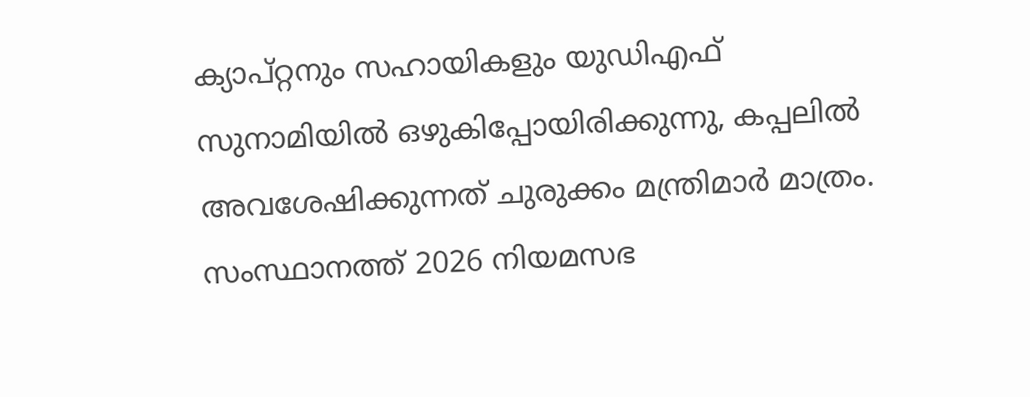ക്യാപ്റ്റനും സഹായികളും യുഡിഎഫ് സുനാമിയില്‍ ഒഴുകിപ്പോയിരിക്കുന്നു, കപ്പലില്‍ അവശേഷിക്കുന്നത് ചുരുക്കം മന്ത്രിമാര്‍ മാത്രം. സംസ്ഥാനത്ത് 2026 നിയമസഭ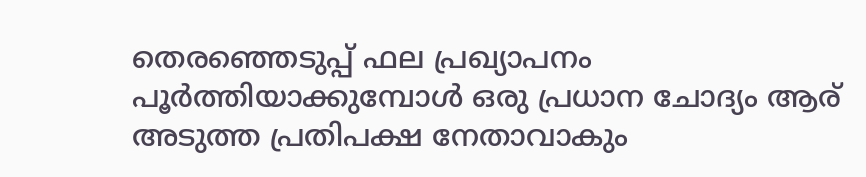തെരഞ്ഞെടുപ്പ് ഫല പ്രഖ്യാപനം പൂര്‍ത്തിയാക്കുമ്പോള്‍ ഒരു പ്രധാന ചോദ്യം ആര് അടുത്ത പ്രതിപക്ഷ നേതാവാകും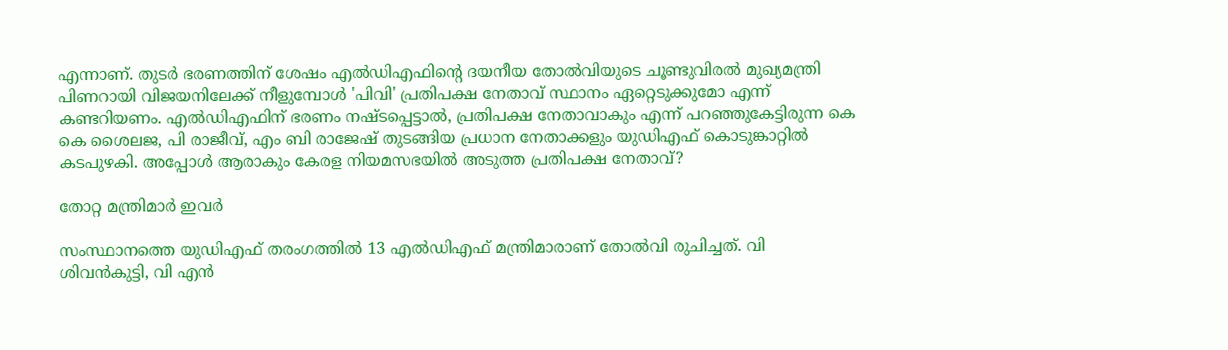എന്നാണ്. തുടര്‍ ഭരണത്തിന് ശേഷം എല്‍ഡിഎഫിന്‍റെ ദയനീയ തോല്‍വിയുടെ ചൂണ്ടുവിരല്‍ മുഖ്യമന്ത്രി പിണറായി വിജയനിലേക്ക് നീളുമ്പോള്‍ 'പിവി' പ്രതിപക്ഷ നേതാവ് സ്ഥാനം ഏറ്റെടുക്കുമോ എന്ന് കണ്ടറിയണം. എല്‍ഡിഎഫിന് ഭരണം നഷ്‌ടപ്പെട്ടാല്‍, പ്രതിപക്ഷ നേതാവാകും എന്ന് പറഞ്ഞുകേട്ടിരുന്ന കെ കെ ശൈലജ, പി രാജീവ്, എം ബി രാജേഷ് തുടങ്ങിയ പ്രധാന നേതാക്കളും യുഡിഎഫ് കൊടുങ്കാറ്റില്‍ കടപുഴകി. അപ്പോള്‍ ആരാകും കേരള നിയമസഭയില്‍ അടുത്ത പ്രതിപക്ഷ നേതാവ്?

തോറ്റ മന്ത്രിമാര്‍ ഇവര്‍

സംസ്ഥാനത്തെ യുഡിഎഫ് തരംഗത്തില്‍ 13 എല്‍ഡിഎഫ് മന്ത്രിമാരാണ് തോല്‍വി രുചിച്ചത്. വി ശിവന്‍കുട്ടി, വി എന്‍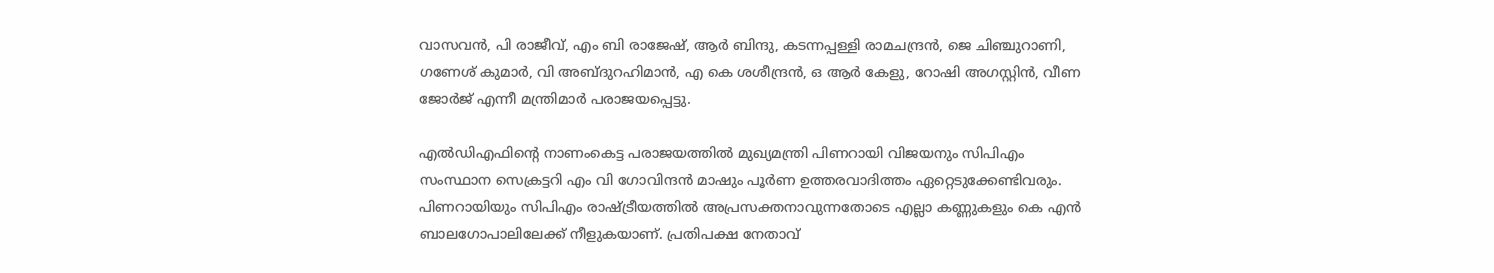വാസവന്‍, പി രാജീവ്, എം ബി രാജേഷ്, ആര്‍ ബിന്ദു, കടന്നപ്പള്ളി രാമചന്ദ്രന്‍, ജെ ചിഞ്ചുറാണി, ഗണേശ് കുമാര്‍, വി അബ്‌ദുറഹിമാന്‍, എ കെ ശശീന്ദ്രന്‍, ഒ ആര്‍ കേളു, റോഷി അഗസ്റ്റിന്‍, വീണ ജോര്‍ജ് എന്നീ മന്ത്രിമാര്‍ പരാജയപ്പെട്ടു.

എല്‍‍ഡിഎഫിന്‍റെ നാണംകെട്ട പരാജയത്തില്‍ മുഖ്യമന്ത്രി പിണറായി വിജയനും സിപിഎം സംസ്ഥാന സെക്രട്ടറി എം വി ഗോവിന്ദന്‍ മാഷും പൂര്‍ണ ഉത്തരവാദിത്തം ഏറ്റെടുക്കേണ്ടിവരും. പിണറായിയും സിപിഎം രാഷ്‌ട്രീയത്തില്‍ അപ്രസക്തനാവുന്നതോടെ എല്ലാ കണ്ണുകളും കെ എന്‍ ബാലഗോപാലിലേക്ക് നീളുകയാണ്. പ്രതിപക്ഷ നേതാവ്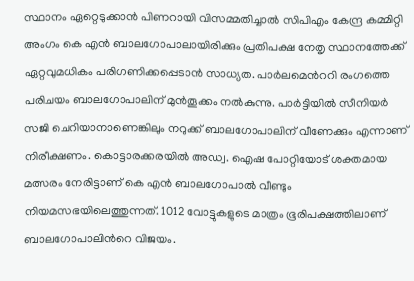സ്ഥാനം ഏറ്റെടുക്കാന്‍ പിണറായി വിസമ്മതിച്ചാല്‍ സിപിഎം കേന്ദ്ര കമ്മിറ്റി അംഗം കെ എന്‍ ബാലഗോപാലായിരിക്കും പ്രതിപക്ഷ നേതൃ സ്ഥാനത്തേക്ക് ഏറ്റവുമധികം പരിഗണിക്കപ്പെടാന്‍ സാധ്യത. പാര്‍ലമെന്‍ററി രംഗത്തെ പരിചയം ബാലഗോപാലിന് മുന്‍തൂക്കം നല്‍കുന്നു. പാര്‍ട്ടിയില്‍ സീനിയര്‍ സജി ചെറിയാനാണെങ്കിലും നറുക്ക് ബാലഗോപാലിന് വീണേക്കും എന്നാണ് നിരീക്ഷണം. കൊട്ടാരക്കരയില്‍ അഡ്വ. ഐഷ പോറ്റിയോട് ശക്തമായ മത്സരം നേരിട്ടാണ് കെ എന്‍ ബാലഗോപാല്‍ വീണ്ടും നിയമസഭയിലെത്തുന്നത്. 1012 വോട്ടുകളുടെ മാത്രം ഭൂരിപക്ഷത്തിലാണ് ബാലഗോപാലിന്‍റെ വിജയം.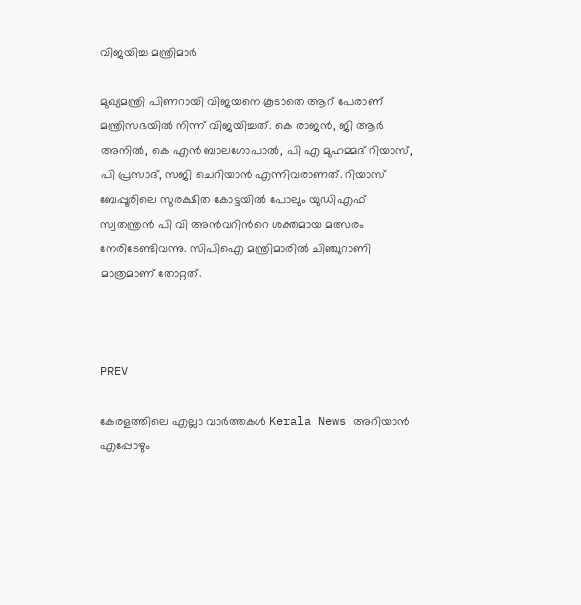വിജയിച്ച മന്ത്രിമാര്‍

മുഖ്യമന്ത്രി പിണറായി വിജയനെ കൂടാതെ ആറ് പേരാണ് മന്ത്രിസഭയില്‍ നിന്ന് വിജയിച്ചത്. കെ രാജന്‍, ജി ആര്‍ അനില്‍, കെ എന്‍ ബാലഗോപാല്‍, പി എ മുഹമ്മദ് റിയാസ്, പി പ്രസാദ്, സജി ചെറിയാന്‍ എന്നിവരാണത്. റിയാസ് ബേപ്പൂരിലെ സുരക്ഷിത കോട്ടയില്‍ പോലും യുഡിഎഫ് സ്വതന്ത്രന്‍ പി വി അന്‍വറിന്‍റെ ശക്തമായ മത്സരം നേരിടേണ്ടിവന്നു. സിപിഐ മന്ത്രിമാരില്‍ ചിഞ്ചുറാണി മാത്രമാണ് തോറ്റത്.



PREV

കേരളത്തിലെ എല്ലാ വാർത്തകൾ Kerala News അറിയാൻ  എപ്പോഴും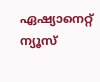ഏഷ്യാനെറ്റ് ന്യൂസ്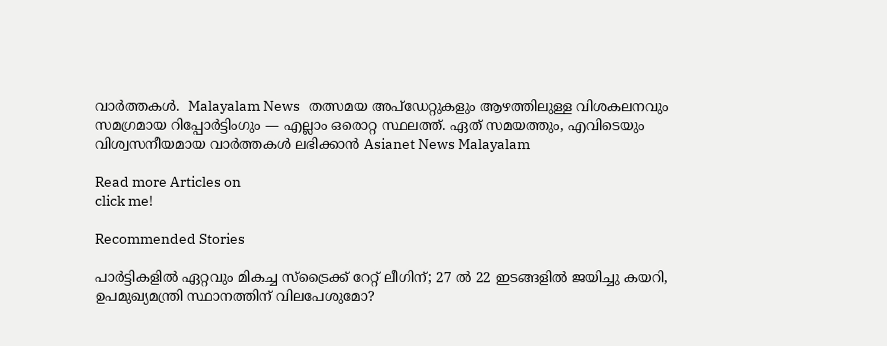വാർത്തകൾ.  Malayalam News   തത്സമയ അപ്‌ഡേറ്റുകളും ആഴത്തിലുള്ള വിശകലനവും സമഗ്രമായ റിപ്പോർട്ടിംഗും — എല്ലാം ഒരൊറ്റ സ്ഥലത്ത്. ഏത് സമയത്തും, എവിടെയും വിശ്വസനീയമായ വാർത്തകൾ ലഭിക്കാൻ Asianet News Malayalam

Read more Articles on
click me!

Recommended Stories

പാർട്ടികളിൽ ഏറ്റവും മികച്ച സ്ട്രൈക്ക് റേറ്റ് ലീഗിന്; 27 ൽ 22 ഇടങ്ങളിൽ ജയിച്ചു കയറി, ഉപമുഖ്യമന്ത്രി സ്ഥാനത്തിന് വിലപേശുമോ?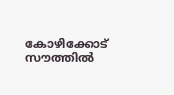കോഴിക്കോട് സൗത്തിൽ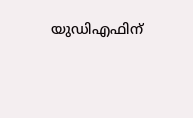യുഡിഎഫിന്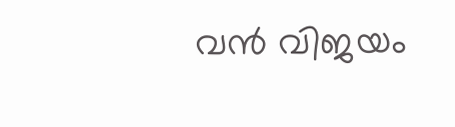വൻ വിജയം